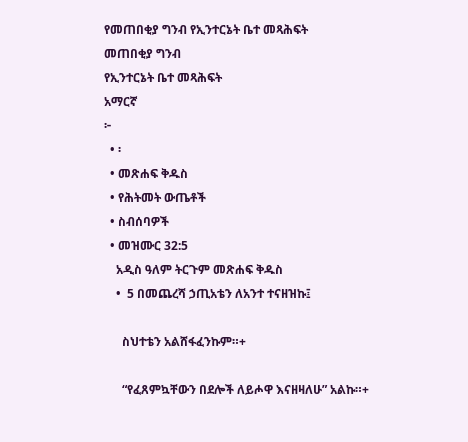የመጠበቂያ ግንብ የኢንተርኔት ቤተ መጻሕፍት
መጠበቂያ ግንብ
የኢንተርኔት ቤተ መጻሕፍት
አማርኛ
፦
  • ፡
  • መጽሐፍ ቅዱስ
  • የሕትመት ውጤቶች
  • ስብሰባዎች
  • መዝሙር 32:5
    አዲስ ዓለም ትርጉም መጽሐፍ ቅዱስ
    •  5 በመጨረሻ ኃጢአቴን ለአንተ ተናዘዝኩ፤

      ስህተቴን አልሸፋፈንኩም።+

      “የፈጸምኳቸውን በደሎች ለይሖዋ እናዘዛለሁ” አልኩ።+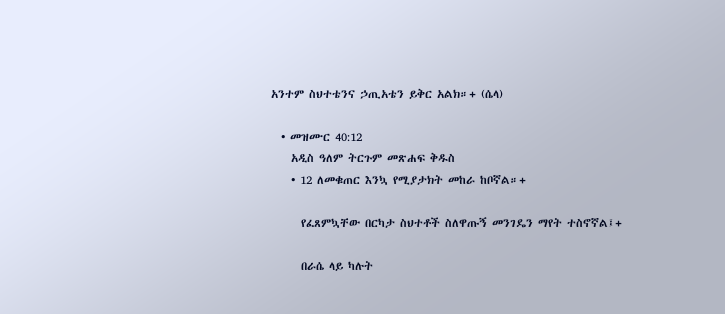አንተም ስህተቴንና ኃጢአቴን ይቅር አልክ።+ (ሴላ)

  • መዝሙር 40:12
    አዲስ ዓለም ትርጉም መጽሐፍ ቅዱስ
    • 12 ለመቁጠር እንኳ የሚያታክት መከራ ከቦኛል።+

      የፈጸምኳቸው በርካታ ስህተቶች ስለዋጡኝ መንገዴን ማየት ተስኖኛል፤+

      በራሴ ላይ ካሉት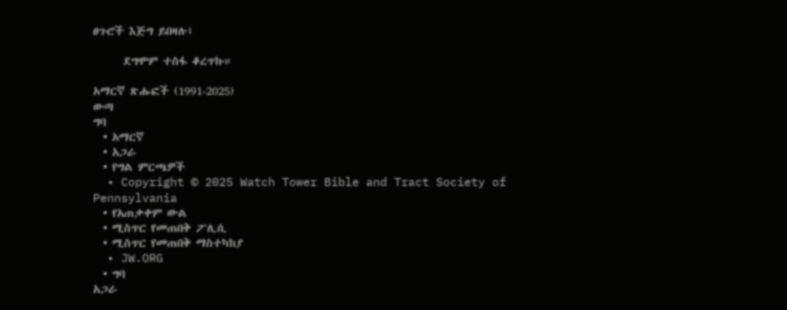ፀጉሮች እጅግ ይበዛሉ፤

      ደግሞም ተስፋ ቆረጥኩ።

አማርኛ ጽሑፎች (1991-2025)
ውጣ
ግባ
  • አማርኛ
  • አጋራ
  • የግል ምርጫዎች
  • Copyright © 2025 Watch Tower Bible and Tract Society of Pennsylvania
  • የአጠቃቀም ውል
  • ሚስጥር የመጠበቅ ፖሊሲ
  • ሚስጥር የመጠበቅ ማስተካከያ
  • JW.ORG
  • ግባ
አጋራ